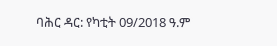ባሕር ዳር: የካቲት 09/2018 ዓ.ም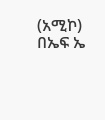(አሚኮ) በኤፍ ኤ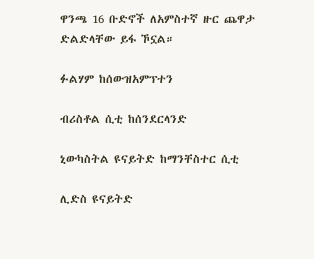ዋንጫ 16 ቡድኖች ለአምስተኛ ዙር ጨዋታ ድልድላቸው ይፋ ኾኗል።

ፉልሃም ከሰውዝአምፕተን

ብሪስቶል ሲቲ ከሰንደርላንድ

ኒውካስትል ዩናይትድ ከማንቸስተር ሲቲ

ሊድስ ዩናይትድ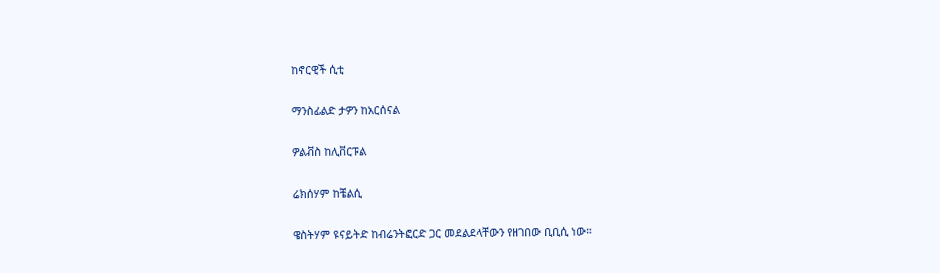ከኖርዊች ሲቲ

ማንስፊልድ ታዎን ከአርሰናል

ዎልቭስ ከሊቨርፑል

ሬክሰሃም ከቼልሲ

ዌስትሃም ዩናይትድ ከብሬንትፎርድ ጋር መደልደላቸውን የዘገበው ቢቢሲ ነው።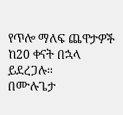የጥሎ ማለፍ ጨዋታዎች ከ20 ቀናት በኋላ ይደረጋሉ።
በሙሉጌታ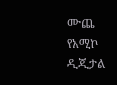ሙጨ
የአሚኮ ዲጂታል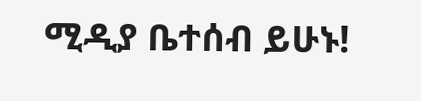ሚዲያ ቤተሰብ ይሁኑ!